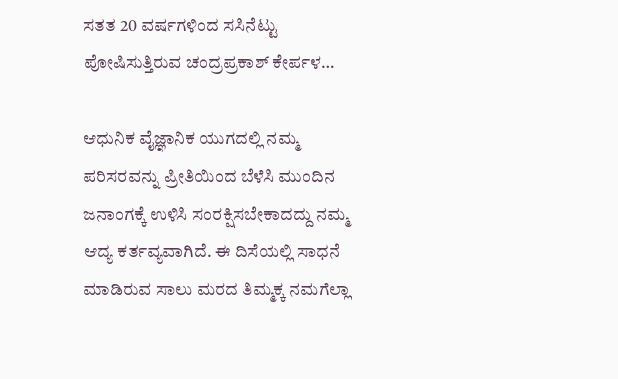ಸತತ 20 ವರ್ಷಗಳಿಂದ ಸಸಿನೆಟ್ಟು ಪೋಷಿಸುತ್ತಿರುವ ಚಂದ್ರಪ್ರಕಾಶ್ ಕೇರ್ಪಳ…

ಆಧುನಿಕ ವೈಜ್ಞಾನಿಕ ಯುಗದಲ್ಲಿ ನಮ್ಮ ಪರಿಸರವನ್ನು ಪ್ರೀತಿಯಿಂದ ಬೆಳೆಸಿ ಮುಂದಿನ ಜನಾಂಗಕ್ಕೆ ಉಳಿಸಿ ಸಂರಕ್ಷಿಸಬೇಕಾದದ್ದು ನಮ್ಮ ಆದ್ಯ ಕರ್ತವ್ಯವಾಗಿದೆ. ಈ ದಿಸೆಯಲ್ಲಿ ಸಾಧನೆ ಮಾಡಿರುವ ಸಾಲು ಮರದ ತಿಮ್ಮಕ್ಕ ನಮಗೆಲ್ಲಾ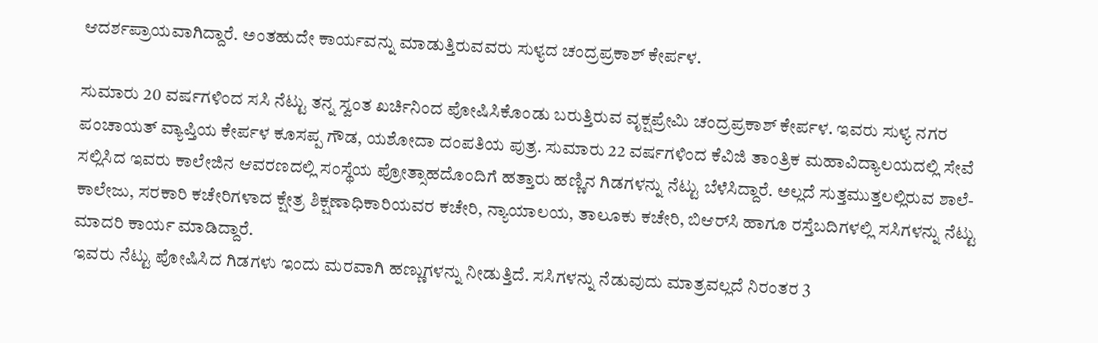ಆದರ್ಶಪ್ರಾಯವಾಗಿದ್ದಾರೆ. ಅಂತಹುದೇ ಕಾರ್ಯವನ್ನು ಮಾಡುತ್ತಿರುವವರು ಸುಳ್ಯದ ಚಂದ್ರಪ್ರಕಾಶ್ ಕೇರ್ಪಳ.

ಸುಮಾರು 20 ವರ್ಷಗಳಿಂದ ಸಸಿ ನೆಟ್ಟು ತನ್ನ ಸ್ವಂತ ಖರ್ಚಿನಿಂದ ಪೋಷಿಸಿಕೊಂಡು ಬರುತ್ತಿರುವ ವೃಕ್ಷಪ್ರೇಮಿ ಚಂದ್ರಪ್ರಕಾಶ್ ಕೇರ್ಪಳ. ಇವರು ಸುಳ್ಯ ನಗರ ಪಂಚಾಯತ್ ವ್ಯಾಪ್ತಿಯ ಕೇರ್ಪಳ ಕೂಸಪ್ಪ ಗೌಡ, ಯಶೋದಾ ದಂಪತಿಯ ಪುತ್ರ. ಸುಮಾರು 22 ವರ್ಷಗಳಿಂದ ಕೆವಿಜಿ ತಾಂತ್ರಿಕ ಮಹಾವಿದ್ಯಾಲಯದಲ್ಲಿ ಸೇವೆ ಸಲ್ಲಿಸಿದ ಇವರು ಕಾಲೇಜಿನ ಆವರಣದಲ್ಲಿ ಸಂಸ್ಥೆಯ ಪ್ರೋತ್ಸಾಹದೊಂದಿಗೆ ಹತ್ತಾರು ಹಣ್ಣಿನ ಗಿಡಗಳನ್ನು ನೆಟ್ಟು ಬೆಳೆಸಿದ್ದಾರೆ. ಅಲ್ಲದೆ ಸುತ್ತಮುತ್ತಲಲ್ಲಿರುವ ಶಾಲೆ-ಕಾಲೇಜು, ಸರಕಾರಿ ಕಚೇರಿಗಳಾದ ಕ್ಷೇತ್ರ ಶಿಕ್ಷಣಾಧಿಕಾರಿಯವರ ಕಚೇರಿ, ನ್ಯಾಯಾಲಯ, ತಾಲೂಕು ಕಚೇರಿ, ಬಿಆರ್‌ಸಿ ಹಾಗೂ ರಸ್ತೆಬದಿಗಳಲ್ಲಿ ಸಸಿಗಳನ್ನು ನೆಟ್ಟು ಮಾದರಿ ಕಾರ್ಯ ಮಾಡಿದ್ದಾರೆ.
ಇವರು ನೆಟ್ಟು ಪೋಷಿಸಿದ ಗಿಡಗಳು ಇಂದು ಮರವಾಗಿ ಹಣ್ಣುಗಳನ್ನು ನೀಡುತ್ತಿದೆ. ಸಸಿಗಳನ್ನು ನೆಡುವುದು ಮಾತ್ರವಲ್ಲದೆ ನಿರಂತರ 3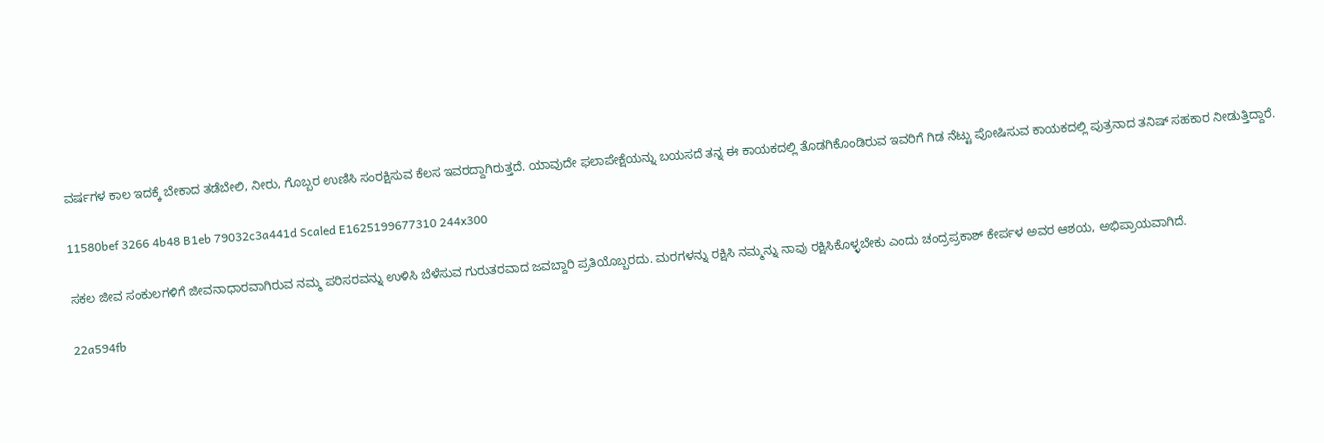ವರ್ಷಗಳ ಕಾಲ ಇದಕ್ಕೆ ಬೇಕಾದ ತಡೆಬೇಲಿ, ನೀರು, ಗೊಬ್ಬರ ಉಣಿಸಿ ಸಂರಕ್ಷಿಸುವ ಕೆಲಸ ಇವರದ್ದಾಗಿರುತ್ತದೆ. ಯಾವುದೇ ಫಲಾಪೇಕ್ಷೆಯನ್ನು ಬಯಸದೆ ತನ್ನ ಈ ಕಾಯಕದಲ್ಲಿ ತೊಡಗಿಕೊಂಡಿರುವ ಇವರಿಗೆ ಗಿಡ ನೆಟ್ಟು ಪೋಷಿಸುವ ಕಾಯಕದಲ್ಲಿ ಪುತ್ರನಾದ ತನಿಷ್ ಸಹಕಾರ ನೀಡುತ್ತಿದ್ದಾರೆ.

11580bef 3266 4b48 B1eb 79032c3a441d Scaled E1625199677310 244x300

ಸಕಲ ಜೀವ ಸಂಕುಲಗಳಿಗೆ ಜೀವನಾಧಾರವಾಗಿರುವ ನಮ್ಮ ಪರಿಸರವನ್ನು ಉಳಿಸಿ ಬೆಳೆಸುವ ಗುರುತರವಾದ ಜವಬ್ದಾರಿ ಪ್ರತಿಯೊಬ್ಬರದು. ಮರಗಳನ್ನು ರಕ್ಷಿಸಿ ನಮ್ಮನ್ನು ನಾವು ರಕ್ಷಿಸಿಕೊಳ್ಳಬೇಕು ಎಂದು ಚಂದ್ರಪ್ರಕಾಶ್ ಕೇರ್ಪಳ ಅವರ ಆಶಯ, ಅಭಿಪ್ರಾಯವಾಗಿದೆ.

22a594fb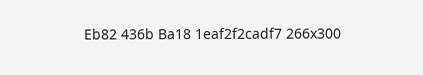Eb82 436b Ba18 1eaf2f2cadf7 266x300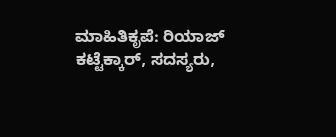ಮಾಹಿತಿಕೃಪೆ: ರಿಯಾಜ್ ಕಟ್ಟೆಕ್ಕಾರ್, ಸದಸ್ಯರು,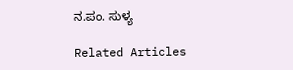ನ.ಪಂ. ಸುಳ್ಯ

Related Articles